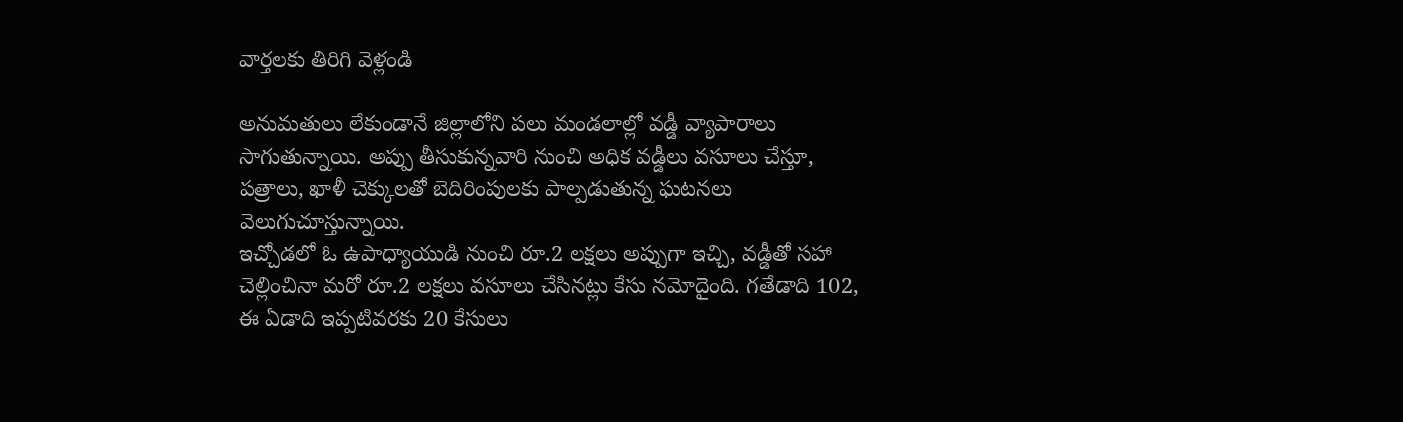వార్తలకు తిరిగి వెళ్లండి

అనుమతులు లేకుండానే జిల్లాలోని పలు మండలాల్లో వడ్డీ వ్యాపారాలు సాగుతున్నాయి. అప్పు తీసుకున్నవారి నుంచి అధిక వడ్డీలు వసూలు చేస్తూ, పత్రాలు, ఖాళీ చెక్కులతో బెదిరింపులకు పాల్పడుతున్న ఘటనలు వెలుగుచూస్తున్నాయి.
ఇచ్చోడలో ఓ ఉపాధ్యాయుడి నుంచి రూ.2 లక్షలు అప్పుగా ఇచ్చి, వడ్డీతో సహా చెల్లించినా మరో రూ.2 లక్షలు వసూలు చేసినట్లు కేసు నమోదైంది. గతేడాది 102, ఈ ఏడాది ఇప్పటివరకు 20 కేసులు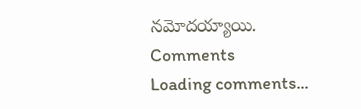నమోదయ్యాయి.
Comments
Loading comments...